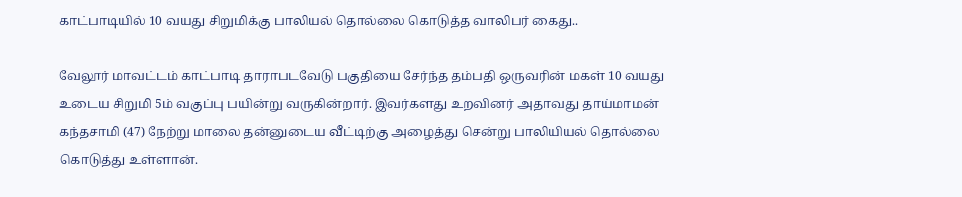காட்பாடியில் 10 வயது சிறுமிக்கு பாலியல் தொல்லை கொடுத்த வாலிபர் கைது..

வேலூர் மாவட்டம் காட்பாடி தாராபடவேடு பகுதியை சேர்ந்த தம்பதி ஒருவரின் மகள் 10 வயது உடைய சிறுமி 5ம் வகுப்பு பயின்று வருகின்றார். இவர்களது உறவினர் அதாவது தாய்மாமன் கந்தசாமி (47) நேற்று மாலை தன்னுடைய வீட்டிற்கு அழைத்து சென்று பாலியியல் தொல்லை கொடுத்து உள்ளான்.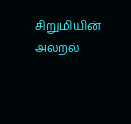சிறுமியின் அலறல்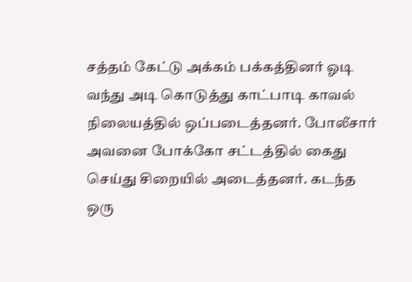சத்தம் கேட்டு அக்கம் பக்கத்தினர் ஓடி வந்து அடி கொடுத்து காட்பாடி காவல் நிலையத்தில் ஒப்படைத்தனர். போலீசார் அவனை போக்கோ சட்டத்தில் கைது செய்து சிறையில் அடைத்தனர். கடந்த ஒரு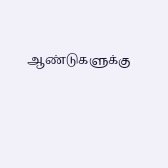ஆண்டுகளுக்கு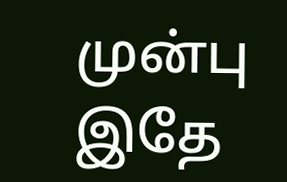முன்பு இதே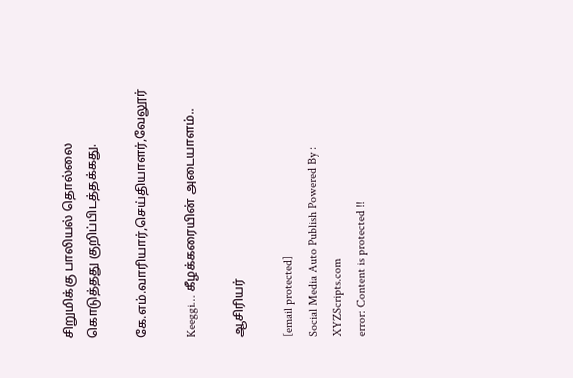சிறுமிக்கு பாலியல் தொல்லை கொடுத்தது குறிப்பிடத்தக்கது.

கே.எம்.வாரியார்,செய்தியாளர்,வேலூர்

Keeggi… கீழக்கரையின் அடையாளம்..

ஆசிரியர்

[email protected]
Social Media Auto Publish Powered By : XYZScripts.com
error: Content is protected !!